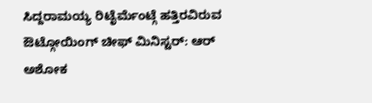ಸಿದ್ದರಾಮಯ್ಯ ರಿಟೈರ್ಮೆಂಟ್ಗೆ ಹತ್ತಿರವಿರುವ ಔಟ್ಗೋಯಿಂಗ್ ಚೀಫ್ ಮಿನಿಸ್ಟರ್: ಆರ್ ಅಶೋಕ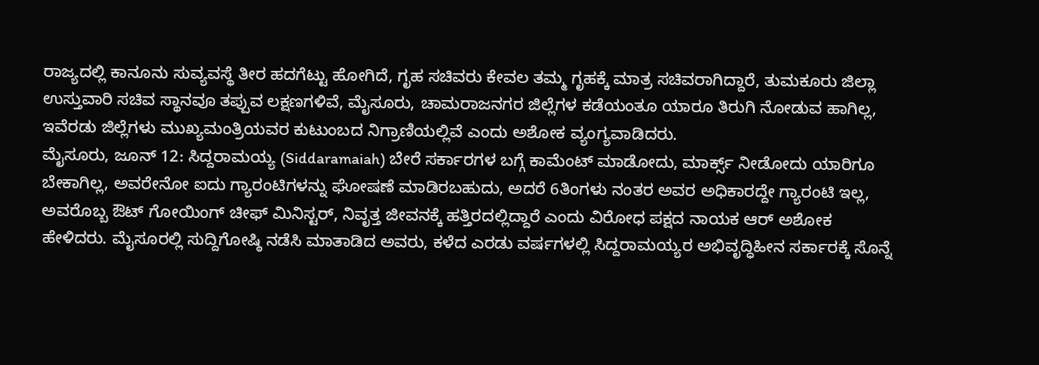ರಾಜ್ಯದಲ್ಲಿ ಕಾನೂನು ಸುವ್ಯವಸ್ಥೆ ತೀರ ಹದಗೆಟ್ಟು ಹೋಗಿದೆ, ಗೃಹ ಸಚಿವರು ಕೇವಲ ತಮ್ಮ ಗೃಹಕ್ಕೆ ಮಾತ್ರ ಸಚಿವರಾಗಿದ್ದಾರೆ, ತುಮಕೂರು ಜಿಲ್ಲಾ ಉಸ್ತುವಾರಿ ಸಚಿವ ಸ್ಥಾನವೂ ತಪ್ಪುವ ಲಕ್ಷಣಗಳಿವೆ, ಮೈಸೂರು, ಚಾಮರಾಜನಗರ ಜಿಲ್ಲೆಗಳ ಕಡೆಯಂತೂ ಯಾರೂ ತಿರುಗಿ ನೋಡುವ ಹಾಗಿಲ್ಲ, ಇವೆರಡು ಜಿಲ್ಲೆಗಳು ಮುಖ್ಯಮಂತ್ರಿಯವರ ಕುಟುಂಬದ ನಿಗ್ರಾಣಿಯಲ್ಲಿವೆ ಎಂದು ಅಶೋಕ ವ್ಯಂಗ್ಯವಾಡಿದರು.
ಮೈಸೂರು, ಜೂನ್ 12: ಸಿದ್ದರಾಮಯ್ಯ (Siddaramaiah) ಬೇರೆ ಸರ್ಕಾರಗಳ ಬಗ್ಗೆ ಕಾಮೆಂಟ್ ಮಾಡೋದು, ಮಾರ್ಕ್ಸ್ ನೀಡೋದು ಯಾರಿಗೂ ಬೇಕಾಗಿಲ್ಲ, ಅವರೇನೋ ಐದು ಗ್ಯಾರಂಟಿಗಳನ್ನು ಘೋಷಣೆ ಮಾಡಿರಬಹುದು, ಅದರೆ 6ತಿಂಗಳು ನಂತರ ಅವರ ಅಧಿಕಾರದ್ದೇ ಗ್ಯಾರಂಟಿ ಇಲ್ಲ, ಅವರೊಬ್ಬ ಔಟ್ ಗೋಯಿಂಗ್ ಚೀಫ್ ಮಿನಿಸ್ಟರ್, ನಿವೃತ್ತ ಜೀವನಕ್ಕೆ ಹತ್ತಿರದಲ್ಲಿದ್ದಾರೆ ಎಂದು ವಿರೋಧ ಪಕ್ಷದ ನಾಯಕ ಆರ್ ಅಶೋಕ ಹೇಳಿದರು. ಮೈಸೂರಲ್ಲಿ ಸುದ್ದಿಗೋಷ್ಠಿ ನಡೆಸಿ ಮಾತಾಡಿದ ಅವರು, ಕಳೆದ ಎರಡು ವರ್ಷಗಳಲ್ಲಿ ಸಿದ್ದರಾಮಯ್ಯರ ಅಭಿವೃದ್ಧಿಹೀನ ಸರ್ಕಾರಕ್ಕೆ ಸೊನ್ನೆ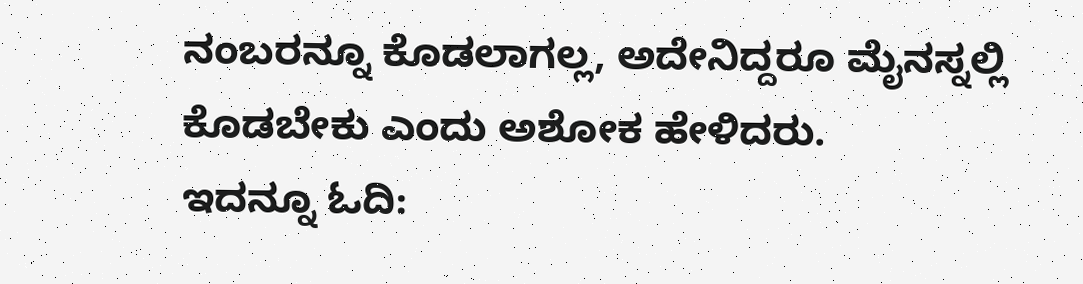ನಂಬರನ್ನೂ ಕೊಡಲಾಗಲ್ಲ, ಅದೇನಿದ್ದರೂ ಮೈನಸ್ನಲ್ಲಿ ಕೊಡಬೇಕು ಎಂದು ಅಶೋಕ ಹೇಳಿದರು.
ಇದನ್ನೂ ಓದಿ: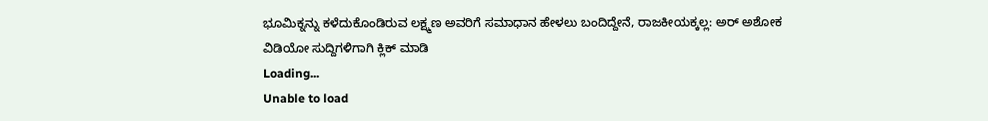ಭೂಮಿಕ್ನನ್ನು ಕಳೆದುಕೊಂಡಿರುವ ಲಕ್ಷ್ಮಣ ಅವರಿಗೆ ಸಮಾಧಾನ ಹೇಳಲು ಬಂದಿದ್ದೇನೆ, ರಾಜಕೀಯಕ್ಕಲ್ಲ: ಅರ್ ಅಶೋಕ
ವಿಡಿಯೋ ಸುದ್ದಿಗಳಿಗಾಗಿ ಕ್ಲಿಕ್ ಮಾಡಿ
Loading...
Unable to load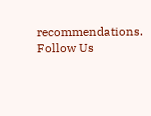recommendations.
Follow Us